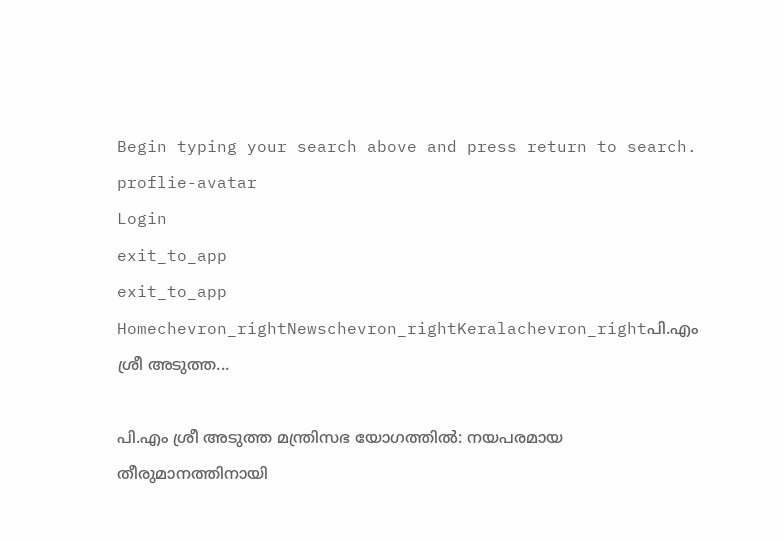Begin typing your search above and press return to search.
proflie-avatar
Login
exit_to_app
exit_to_app
Homechevron_rightNewschevron_rightKeralachevron_rightപി.എം ശ്രീ അടുത്ത...

പി.എം ശ്രീ അടുത്ത മന്ത്രിസഭ യോഗത്തിൽ: നയപരമായ തീരുമാനത്തിനായി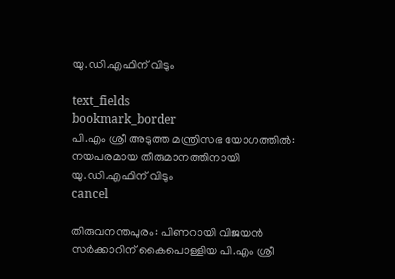യു.ഡി.എഫിന് വിടും

text_fields
bookmark_border
പി.എം ശ്രീ അടുത്ത മന്ത്രിസഭ യോഗത്തിൽ: നയപരമായ തീരുമാനത്തിനായി യു.ഡി.എഫിന് വിടും
cancel

തിരുവനന്തപുരം: പിണറായി വിജയൻ സർക്കാറിന് കൈപൊള്ളിയ പി.എം ശ്രീ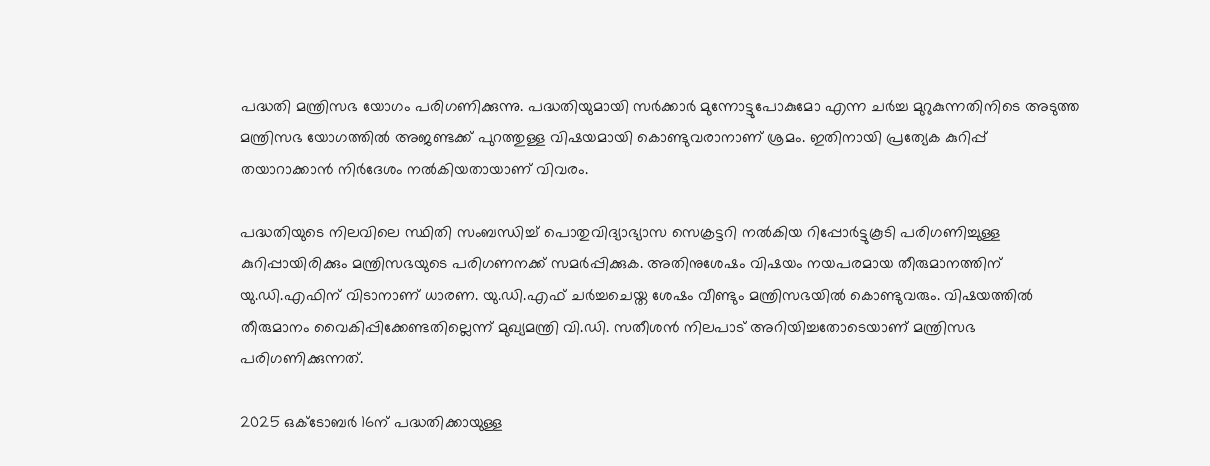പദ്ധതി മന്ത്രിസഭ യോഗം പരിഗണിക്കുന്നു. പദ്ധതിയുമായി സർക്കാർ മുന്നോട്ടുപോകുമോ എന്ന ചർച്ച മുറുകുന്നതിനിടെ അടുത്ത മന്ത്രിസഭ യോഗത്തിൽ അജണ്ടക്ക് പുറത്തുള്ള വിഷയമായി കൊണ്ടുവരാനാണ് ശ്രമം. ഇതിനായി പ്രത്യേക കുറിപ്പ് തയാറാക്കാൻ നിർദേശം നൽകിയതായാണ് വിവരം.

പദ്ധതിയുടെ നിലവിലെ സ്ഥിതി സംബന്ധിച്ച് പൊതുവിദ്യാഭ്യാസ സെക്രട്ടറി നൽകിയ റിപ്പോർട്ടുകൂടി പരിഗണിച്ചുള്ള കുറിപ്പായിരിക്കും മന്ത്രിസഭയുടെ പരിഗണനക്ക് സമർപ്പിക്കുക. അതിനുശേഷം വിഷയം നയപരമായ തീരുമാനത്തിന് യു.ഡി.എഫിന് വിടാനാണ് ധാരണ. യു.ഡി.എഫ് ചർച്ചചെയ്ത ശേഷം വീണ്ടും മന്ത്രിസഭയിൽ കൊണ്ടുവരും. വിഷയത്തിൽ തീരുമാനം വൈകിപ്പിക്കേണ്ടതില്ലെന്ന് മുഖ്യമന്ത്രി വി.ഡി. സതീശൻ നിലപാട് അറിയിച്ചതോടെയാണ് മന്ത്രിസഭ പരിഗണിക്കുന്നത്.

2025 ഒക്ടോബർ 16ന് പദ്ധതിക്കായുള്ള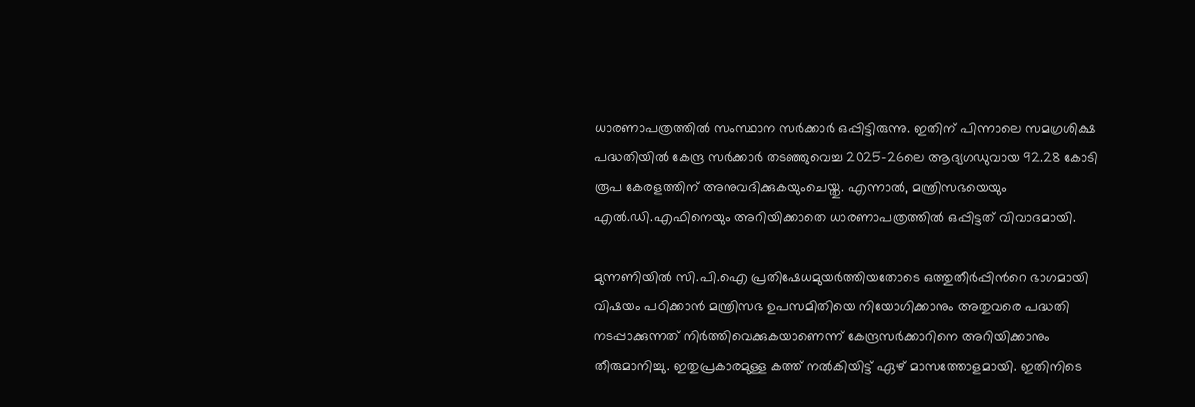ധാരണാപത്രത്തിൽ സംസ്ഥാന സർക്കാർ ഒപ്പിട്ടിരുന്നു. ഇതിന് പിന്നാലെ സമഗ്രശിക്ഷ പദ്ധതിയിൽ കേന്ദ്ര സർക്കാർ തടഞ്ഞുവെച്ച 2025-26ലെ ആദ്യഗഡുവായ 92.28 കോടി രൂപ കേരളത്തിന് അനുവദിക്കുകയുംചെയ്തു. എന്നാൽ, മന്ത്രിസഭയെയും എൽ.ഡി.എഫിനെയും അറിയിക്കാതെ ധാരണാപത്രത്തിൽ ഒപ്പിട്ടത് വിവാദമായി.

മുന്നണിയിൽ സി.പി.ഐ പ്രതിഷേധമുയർത്തിയതോടെ ഒത്തുതീർപ്പിന്‍റെ ഭാഗമായി വിഷയം പഠിക്കാൻ മന്ത്രിസഭ ഉപസമിതിയെ നിയോഗിക്കാനും അതുവരെ പദ്ധതി നടപ്പാക്കുന്നത് നിർത്തിവെക്കുകയാണെന്ന് കേന്ദ്രസർക്കാറിനെ അറിയിക്കാനും തീരുമാനിച്ചു. ഇതുപ്രകാരമുള്ള കത്ത് നൽകിയിട്ട് ഏഴ് മാസത്തോളമായി. ഇതിനിടെ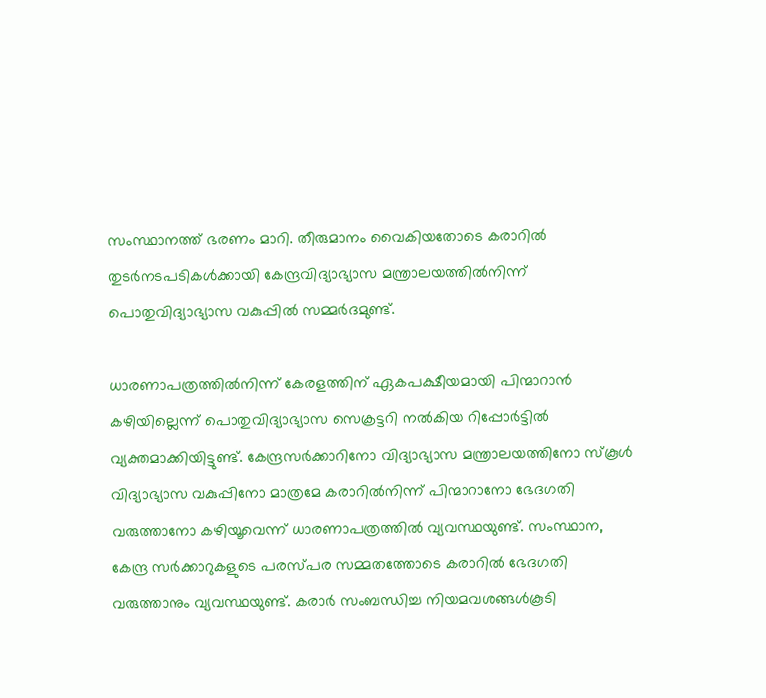സംസ്ഥാനത്ത് ഭരണം മാറി. തീരുമാനം വൈകിയതോടെ കരാറിൽ തുടർനടപടികൾക്കായി കേന്ദ്രവിദ്യാഭ്യാസ മന്ത്രാലയത്തിൽനിന്ന് പൊതുവിദ്യാഭ്യാസ വകുപ്പിൽ സമ്മർദമുണ്ട്.

ധാരണാപത്രത്തിൽനിന്ന് കേരളത്തിന് ഏകപക്ഷീയമായി പിന്മാറാൻ കഴിയില്ലെന്ന് പൊതുവിദ്യാഭ്യാസ സെക്രട്ടറി നൽകിയ റിപ്പോർട്ടിൽ വ്യക്തമാക്കിയിട്ടുണ്ട്. കേന്ദ്രസർക്കാറിനോ വിദ്യാഭ്യാസ മന്ത്രാലയത്തിനോ സ്കൂൾ വിദ്യാഭ്യാസ വകുപ്പിനോ മാത്രമേ കരാറിൽനിന്ന് പിന്മാറാനോ ഭേദഗതി വരുത്താനോ കഴിയൂവെന്ന് ധാരണാപത്രത്തിൽ വ്യവസ്ഥയുണ്ട്. സംസ്ഥാന, കേന്ദ്ര സർക്കാറുകളുടെ പരസ്പര സമ്മതത്തോടെ കരാറിൽ ഭേദഗതി വരുത്താനും വ്യവസ്ഥയുണ്ട്. കരാർ സംബന്ധിച്ച നിയമവശങ്ങൾകൂടി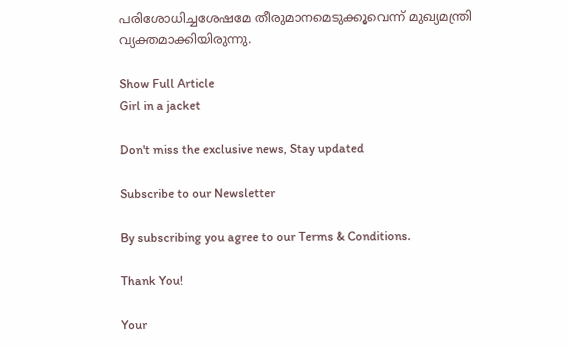പരിശോധിച്ചശേഷമേ തീരുമാനമെടുക്കൂവെന്ന് മുഖ്യമന്ത്രി വ്യക്തമാക്കിയിരുന്നു.

Show Full Article
Girl in a jacket

Don't miss the exclusive news, Stay updated

Subscribe to our Newsletter

By subscribing you agree to our Terms & Conditions.

Thank You!

Your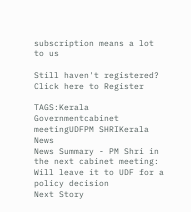subscription means a lot to us

Still haven't registered? Click here to Register

TAGS:Kerala Governmentcabinet meetingUDFPM SHRIKerala News
News Summary - PM Shri in the next cabinet meeting: Will leave it to UDF for a policy decision
Next Story